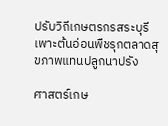ปรับวิถีเกษตรกรสระบุรี เพาะต้นอ่อนพืชรุกตลาดสุขภาพแทนปลูกนาปรัง

ศาสตร์เกษ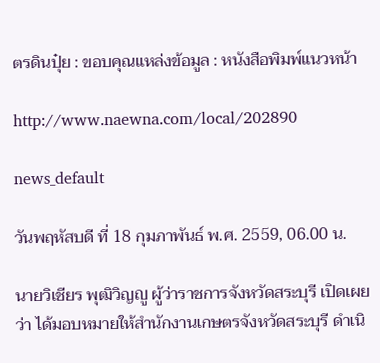ตรดินปุ๋ย : ขอบคุณแหล่งข้อมูล : หนังสือพิมพ์แนวหน้า

http://www.naewna.com/local/202890

news_default

วันพฤหัสบดี ที่ 18 กุมภาพันธ์ พ.ศ. 2559, 06.00 น.

นายวิเชียร พุฒิวิญญู ผู้ว่าราชการจังหวัดสระบุรี เปิดเผยว่า ได้มอบหมายให้สำนักงานเกษตรจังหวัดสระบุรี ดำเนิ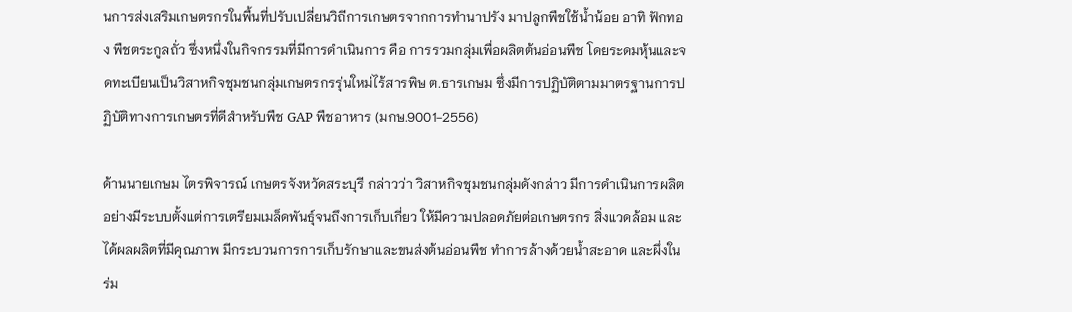นการส่งเสริมเกษตรกรในพื้นที่ปรับเปลี่ยนวิถีการเกษตรจากการทำนาปรัง มาปลูกพืชใช้น้ำน้อย อาทิ ฟักทอง พืชตระกูลถั่ว ซึ่งหนึ่งในกิจกรรมที่มีการดำเนินการ คือ การรวมกลุ่มเพื่อผลิตต้นอ่อนพืช โดยระดมหุ้นและจดทะเบียนเป็นวิสาหกิจชุมชนกลุ่มเกษตรกรรุ่นใหม่ไร้สารพิษ ต.ธารเกษม ซึ่งมีการปฏิบัติตามมาตรฐานการปฏิบัติทางการเกษตรที่ดีสำหรับพืช GAP พืชอาหาร (มกษ.9001-2556)

ด้านนายเกษม ไตรพิจารณ์ เกษตรจังหวัดสระบุรี กล่าวว่า วิสาหกิจชุมชนกลุ่มดังกล่าว มีการดำเนินการผลิตอย่างมีระบบตั้งแต่การเตรียมเมล็ดพันธุ์จนถึงการเก็บเกี่ยว ให้มีความปลอดภัยต่อเกษตรกร สิ่งแวดล้อม และได้ผลผลิตที่มีคุณภาพ มีกระบวนการการเก็บรักษาและขนส่งต้นอ่อนพืช ทำการล้างด้วยน้ำสะอาด และผึ่งในร่ม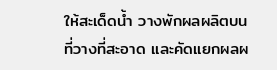ให้สะเด็ดน้ำ วางพักผลผลิตบนที่วางที่สะอาด และคัดแยกผลผ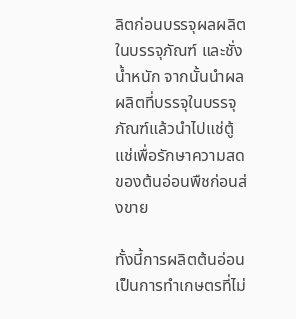ลิตก่อนบรรจุผลผลิตในบรรจุภัณฑ์ และชั่งน้ำหนัก จากนั้นนำผลผลิตที่บรรจุในบรรจุภัณฑ์แล้วนำไปแช่ตู้แช่เพื่อรักษาความสดของต้นอ่อนพืชก่อนส่งขาย

ทั้งนี้การผลิตต้นอ่อน เป็นการทำเกษตรที่ไม่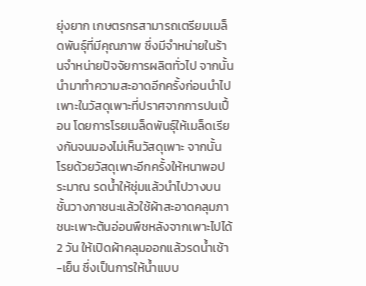ยุ่งยาก เกษตรกรสามารถเตรียมเมล็ดพันธุ์ที่มีคุณภาพ ซึ่งมีจำหน่ายในร้านจำหน่ายปัจจัยการผลิตทั่วไป จากนั้นนำมาทำความสะอาดอีกครั้งก่อนนำไปเพาะในวัสดุเพาะที่ปราศจากการปนเปื้อน โดยการโรยเมล็ดพันธุ์ให้เมล็ดเรียงกันจนมองไม่เห็นวัสดุเพาะ จากนั้น โรยด้วยวัสดุเพาะอีกครั้งให้หนาพอประมาณ รดน้ำให้ชุ่มแล้วนำไปวางบนชั้นวางภาชนะแล้วใช้ผ้าสะอาดคลุมภาชนะเพาะต้นอ่อนพืชหลังจากเพาะไปได้ 2 วัน ให้เปิดผ้าคลุมออกแล้วรดน้ำเช้า-เย็น ซึ่งเป็นการให้น้ำแบบ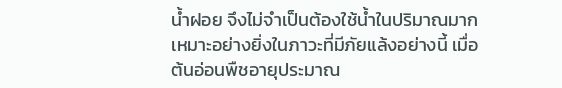น้ำฝอย จึงไม่จำเป็นต้องใช้น้ำในปริมาณมาก เหมาะอย่างยิ่งในภาวะที่มีภัยแล้งอย่างนี้ เมื่อต้นอ่อนพืชอายุประมาณ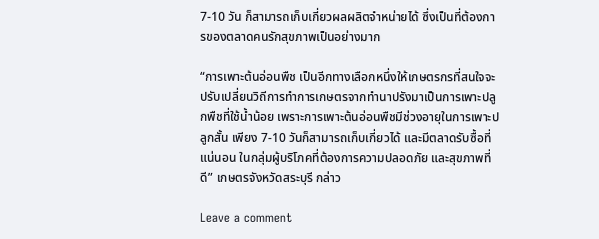7-10 วัน ก็สามารถเก็บเกี่ยวผลผลิตจำหน่ายได้ ซึ่งเป็นที่ต้องการของตลาดคนรักสุขภาพเป็นอย่างมาก

“การเพาะต้นอ่อนพืช เป็นอีกทางเลือกหนึ่งให้เกษตรกรที่สนใจจะปรับเปลี่ยนวิถีการทำการเกษตรจากทำนาปรังมาเป็นการเพาะปลูกพืชที่ใช้น้ำน้อย เพราะการเพาะต้นอ่อนพืชมีช่วงอายุในการเพาะปลูกสั้น เพียง 7-10 วันก็สามารถเก็บเกี่ยวได้ และมีตลาดรับซื้อที่แน่นอน ในกลุ่มผู้บริโภคที่ต้องการความปลอดภัย และสุขภาพที่ดี” เกษตรจังหวัดสระบุรี กล่าว

Leave a comment